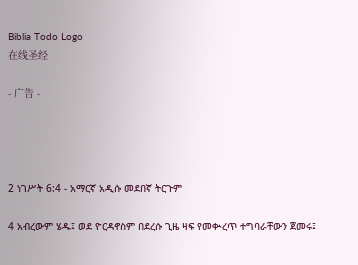Biblia Todo Logo
在线圣经

- 广告 -




2 ነገሥት 6:4 - አማርኛ አዲሱ መደበኛ ትርጉም

4 አብረውም ሄዱ፤ ወደ ዮርዳኖስም በደረሱ ጊዜ ዛፍ የመቊረጥ ተግባራቸውን ጀመሩ፤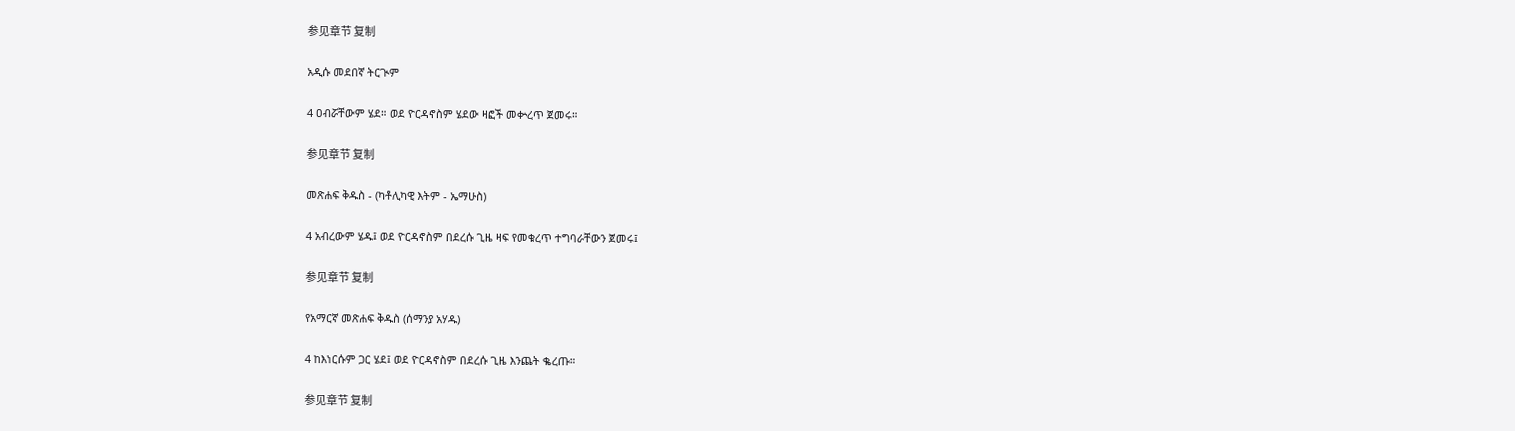参见章节 复制

አዲሱ መደበኛ ትርጒም

4 ዐብሯቸውም ሄደ። ወደ ዮርዳኖስም ሄደው ዛፎች መቍረጥ ጀመሩ።

参见章节 复制

መጽሐፍ ቅዱስ - (ካቶሊካዊ እትም - ኤማሁስ)

4 አብረውም ሄዱ፤ ወደ ዮርዳኖስም በደረሱ ጊዜ ዛፍ የመቁረጥ ተግባራቸውን ጀመሩ፤

参见章节 复制

የአማርኛ መጽሐፍ ቅዱስ (ሰማንያ አሃዱ)

4 ከእነርሱም ጋር ሄደ፤ ወደ ዮርዳኖስም በደረሱ ጊዜ እንጨት ቈረጡ።

参见章节 复制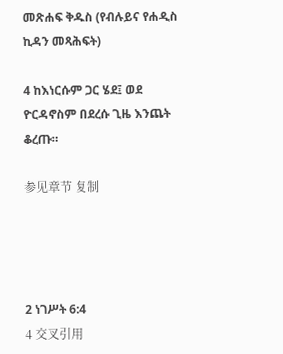መጽሐፍ ቅዱስ (የብሉይና የሐዲስ ኪዳን መጻሕፍት)

4 ከእነርሱም ጋር ሄደ፤ ወደ ዮርዳኖስም በደረሱ ጊዜ እንጨት ቆረጡ።

参见章节 复制




2 ነገሥት 6:4
4 交叉引用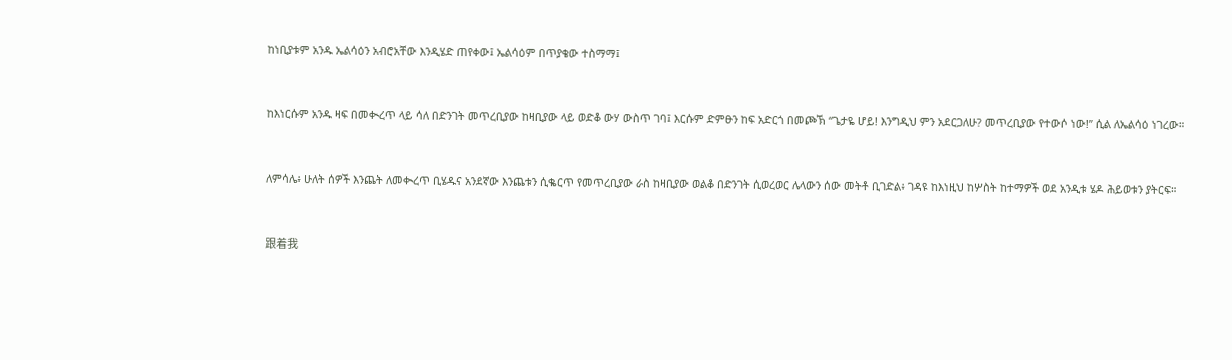ከነቢያቱም አንዱ ኤልሳዕን አብሮአቸው እንዲሄድ ጠየቀው፤ ኤልሳዕም በጥያቄው ተስማማ፤


ከእነርሱም አንዱ ዛፍ በመቊረጥ ላይ ሳለ በድንገት መጥረቢያው ከዛቢያው ላይ ወድቆ ውሃ ውስጥ ገባ፤ እርሱም ድምፁን ከፍ አድርጎ በመጮኽ “ጌታዬ ሆይ! እንግዲህ ምን አደርጋለሁ? መጥረቢያው የተውሶ ነው!” ሲል ለኤልሳዕ ነገረው።


ለምሳሌ፥ ሁለት ሰዎች እንጨት ለመቊረጥ ቢሄዱና አንደኛው እንጨቱን ሲቈርጥ የመጥረቢያው ራስ ከዛቢያው ወልቆ በድንገት ሲወረወር ሌላውን ሰው መትቶ ቢገድል፥ ገዳዩ ከእነዚህ ከሦስት ከተማዎች ወደ አንዲቱ ሄዶ ሕይወቱን ያትርፍ።


跟着我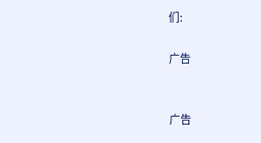们:

广告


广告